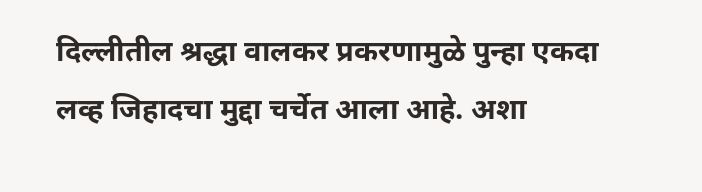दिल्लीतील श्रद्धा वालकर प्रकरणामुळे पुन्हा एकदा लव्ह जिहादचा मुद्दा चर्चेत आला आहे. अशा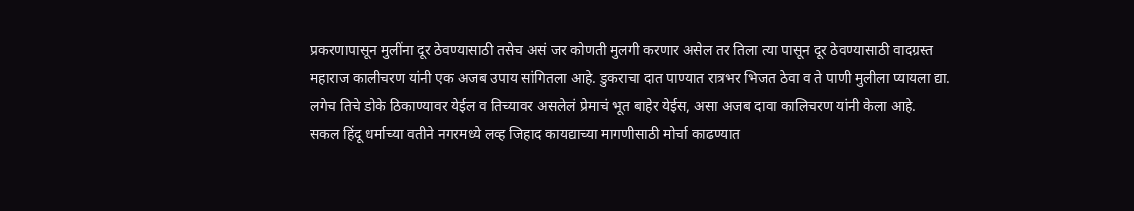प्रकरणापासून मुलींना दूर ठेवण्यासाठी तसेच असं जर कोणती मुलगी करणार असेल तर तिला त्या पासून दूर ठेवण्यासाठी वादग्रस्त महाराज कालीचरण यांनी एक अजब उपाय सांगितला आहे. डुकराचा दात पाण्यात रात्रभर भिजत ठेवा व ते पाणी मुलीला प्यायला द्या. लगेच तिचे डोके ठिकाण्यावर येईल व तिच्यावर असलेलं प्रेमाचं भूत बाहेर येईस, असा अजब दावा कालिचरण यांनी केला आहे.
सकल हिंदू धर्माच्या वतीने नगरमध्ये लव्ह जिहाद कायद्याच्या मागणीसाठी मोर्चा काढण्यात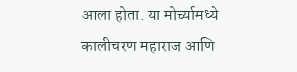आला होता. या मोर्च्यामध्ये कालीचरण महाराज आणि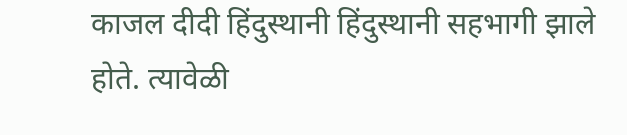काजल दीदी हिंदुस्थानी हिंदुस्थानी सहभागी झाले होते. त्यावेळी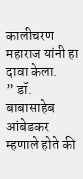कालीचरण महाराज यांनी हा दावा केला.
” डॉ. बाबासाहेब आंबेडकर म्हणाले होते की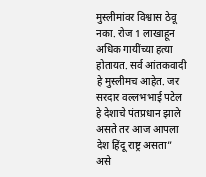मुस्लीमांवर विश्वास ठेवू नका. रोज 1 लाखाहून अधिक गायींच्या हत्या होतायत. सर्व आंतकवादी हे मुस्लीमच आहेत. जर सरदार वल्लभभाई पटेल हे देशाचे पंतप्रधान झाले असते तर आज आपला देश हिंदू राष्ट्र असता” असे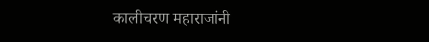कालीचरण महाराजांनी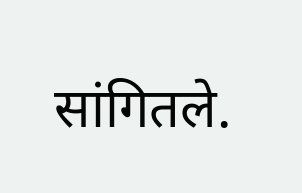सांगितले.